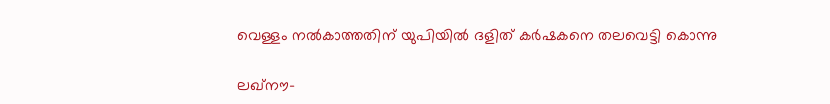വെള്ളം നല്‍കാത്തതിന് യുപിയില്‍ ദളിത് കര്‍ഷകനെ തലവെട്ടി കൊന്നു

ലഖ്‌നൗ-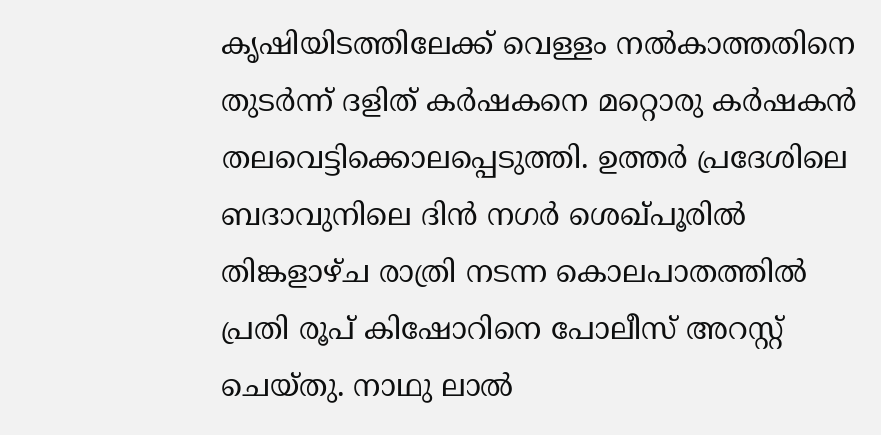കൃഷിയിടത്തിലേക്ക് വെള്ളം നല്‍കാത്തതിനെ തുടര്‍ന്ന് ദളിത് കര്‍ഷകനെ മറ്റൊരു കര്‍ഷകന്‍ തലവെട്ടിക്കൊലപ്പെടുത്തി. ഉത്തര്‍ പ്രദേശിലെ ബദാവുനിലെ ദിന്‍ നഗര്‍ ശെഖ്പൂരില്‍ തിങ്കളാഴ്ച രാത്രി നടന്ന കൊലപാതത്തില്‍ പ്രതി രൂപ് കിഷോറിനെ പോലീസ് അറസ്റ്റ് ചെയ്തു. നാഥു ലാല്‍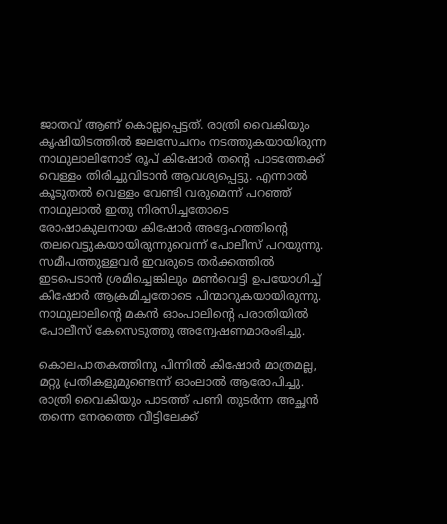ജാതവ് ആണ് കൊല്ലപ്പെട്ടത്. രാത്രി വൈകിയും കൃഷിയിടത്തില്‍ ജലസേചനം നടത്തുകയായിരുന്ന നാഥുലാലിനോട് രൂപ് കിഷോര്‍ തന്റെ പാടത്തേക്ക് വെള്ളം തിരിച്ചുവിടാന്‍ ആവശ്യപ്പെട്ടു. എന്നാല്‍ കൂടുതല്‍ വെള്ളം വേണ്ടി വരുമെന്ന് പറഞ്ഞ് നാഥുലാല്‍ ഇതു നിരസിച്ചതോടെ രോഷാകുലനായ കിഷോര്‍ അദ്ദേഹത്തിന്റെ തലവെട്ടുകയായിരുന്നുവെന്ന് പോലീസ് പറയുന്നു. സമീപത്തുള്ളവര്‍ ഇവരുടെ തര്‍ക്കത്തില്‍ ഇടപെടാന്‍ ശ്രമിച്ചെങ്കിലും മണ്‍വെട്ടി ഉപയോഗിച്ച് കിഷോര്‍ ആക്രമിച്ചതോടെ പിന്മാറുകയായിരുന്നു. നാഥുലാലിന്റെ മകന്‍ ഓംപാലിന്റെ പരാതിയില്‍ പോലീസ് കേസെടുത്തു അന്വേഷണമാരംഭിച്ചു.

കൊലപാതകത്തിനു പിന്നില്‍ കിഷോര്‍ മാത്രമല്ല, മറ്റു പ്രതികളുമുണ്ടെന്ന് ഓംലാല്‍ ആരോപിച്ചു. രാത്രി വൈകിയും പാടത്ത് പണി തുടര്‍ന്ന അച്ഛന്‍ തന്നെ നേരത്തെ വീട്ടിലേക്ക്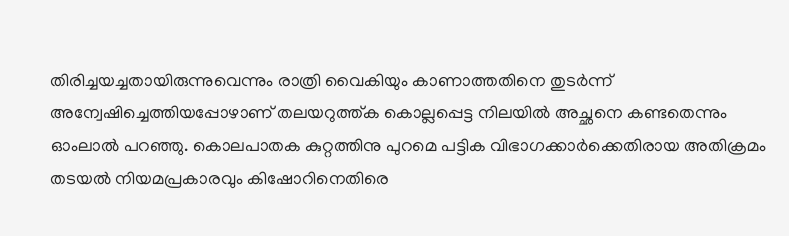തിരിച്ചയച്ചതായിരുന്നുവെന്നും രാത്രി വൈകിയും കാണാത്തതിനെ തുടര്‍ന്ന് അന്വേഷിച്ചെത്തിയപ്പോഴാണ് തലയറുത്ത്ക കൊല്ലപ്പെട്ട നിലയില്‍ അച്ഛനെ കണ്ടതെന്നും ഓംലാല്‍ പറഞ്ഞു. കൊലപാതക കുറ്റത്തിനു പുറമെ പട്ടിക വിഭാഗക്കാര്‍ക്കെതിരായ അതിക്രമം തടയല്‍ നിയമപ്രകാരവും കിഷോറിനെതിരെ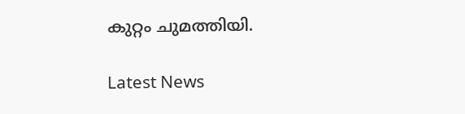കുറ്റം ചുമത്തിയി.

Latest News